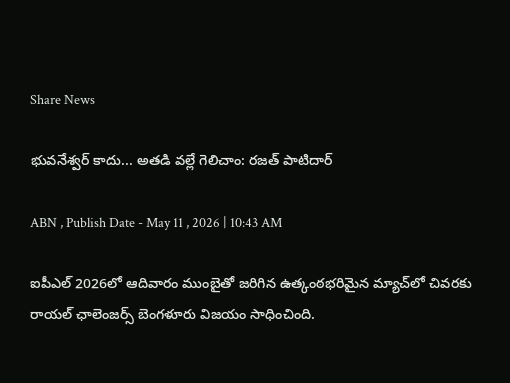Share News

భువనేశ్వర్ కాదు... అతడి వల్లే గెలిచాం: రజత్ పాటిదార్

ABN , Publish Date - May 11 , 2026 | 10:43 AM

ఐపీఎల్ 2026లో ఆదివారం ముంబైతో జరిగిన ఉత్కంఠభరిమైన మ్యాచ్‍లో చివరకు రాయల్ ఛాలెంజర్స్ బెంగళూరు విజయం సాధించింది.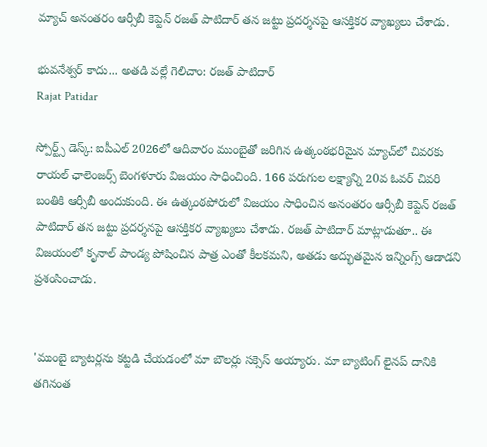మ్యాచ్ అనంతరం ఆర్సీబీ కెప్టెన్ రజత్ పాటిదార్ తన జట్టు ప్రదర్శనపై ఆసక్తికర వ్యాఖ్యలు చేశాడు.

భువనేశ్వర్ కాదు... అతడి వల్లే గెలిచాం: రజత్ పాటిదార్
Rajat Patidar

స్పోర్ట్స్ డెస్క్: ఐపీఎల్ 2026లో ఆదివారం ముంబైతో జరిగిన ఉత్కంఠభరిమైన మ్యాచ్‍లో చివరకు రాయల్ ఛాలెంజర్స్ బెంగళూరు విజయం సాధించింది. 166 పరుగుల లక్ష్యాన్ని 20వ ఓవర్ చివరి బంతికి ఆర్సీబీ అందుకుంది. ఈ ఉత్కంఠపోరులో విజయం సాధించిన అనంతరం ఆర్సీబీ కెప్టెన్ రజత్ పాటిదార్ తన జట్టు ప్రదర్శనపై ఆసక్తికర వ్యాఖ్యలు చేశాడు. రజత్ పాటిదార్ మాట్లాడుతూ.. ఈ విజయంలో కృనాల్ పాండ్య పోషించిన పాత్ర ఎంతో కీలకమని, అతడు అద్భుతమైన ఇన్నింగ్స్ ఆడాడని ప్రశంసించాడు.


'ముంబై బ్యాటర్లను కట్టడి చేయడంలో మా బౌలర్లు సక్సెస్ అయ్యారు. మా బ్యాటింగ్ లైనప్ దానికి తగినంత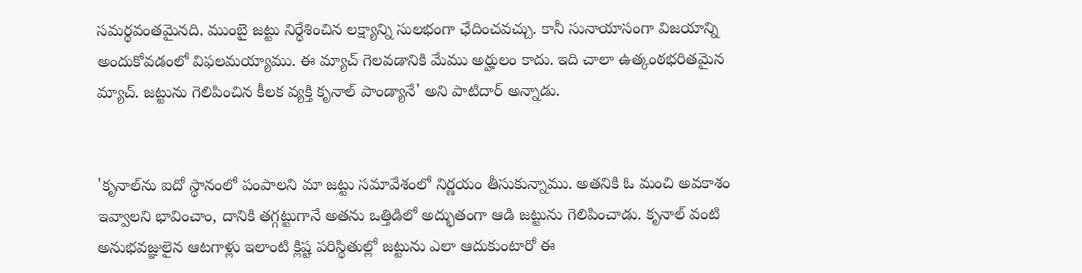సమర్థవంతమైనది. ముంబై జట్టు నిర్ధేశించిన లక్ష్యాన్ని సులభంగా ఛేదించవచ్చు. కానీ సునాయాసంగా విజయాన్ని అందుకోవడంలో విఫలమయ్యాము. ఈ మ్యాచ్ గెలవడానికి మేము అర్హులం కాదు. ఇది చాలా ఉత్కంఠభరితమైన మ్యాచ్. జట్టును గెలిపించిన కీలక వ్యక్తి కృనాల్ పాండ్యానే' అని పాటిదార్ అన్నాడు.


'కృనాల్‌ను ఐదో స్థానంలో పంపాలని మా జట్టు సమావేశంలో నిర్ణయం తీసుకున్నాము. అతనికి ఓ మంచి అవకాశం ఇవ్వాలని భావించాం, దానికి తగ్గట్టుగానే అతను ఒత్తిడిలో అద్భుతంగా ఆడి జట్టును గెలిపించాడు. కృనాల్ వంటి అనుభవజ్ఞులైన ఆటగాళ్లు ఇలాంటి క్లిష్ట పరిస్థితుల్లో జట్టును ఎలా ఆదుకుంటారో ఈ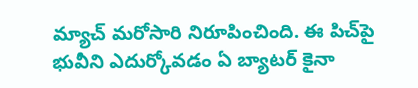మ్యాచ్ మరోసారి నిరూపించింది. ఈ పిచ్‌పై భువీని ఎదుర్కోవడం ఏ బ్యాటర్ కైనా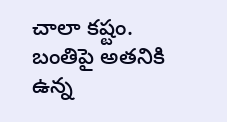చాలా కష్టం. బంతిపై అతనికి ఉన్న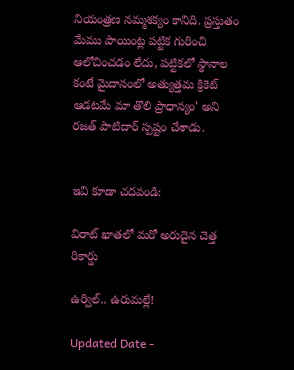నియంత్రణ నమ్మశక్యం కానిది. ప్రస్తుతం మేము పాయింట్ల పట్టిక గురించి ఆలోచించడం లేదు, పట్టికలో స్థానాల కంటే మైదానంలో అత్యుత్తమ క్రికెట్ ఆడటమే మా తొలి ప్రాధాన్యం' అని రజత్ పాటిదార్ స్పష్టం చేశాడు.


ఇవి కూడా చదవండి:

విరాట్ ఖాతలో మరో అరుదైన చెత్త రికార్డు

ఉర్విల్‌.. ఉరుమల్లే!

Updated Date -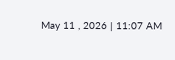May 11 , 2026 | 11:07 AM